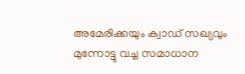അമേരിക്കയും ക്വാഡ് സഖ്യവും മുന്നോട്ടു വച്ച സമാധാന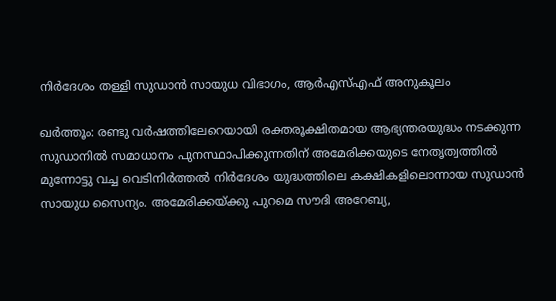നിര്‍ദേശം തള്ളി സുഡാന്‍ സായുധ വിഭാഗം, ആര്‍എസ്എഫ് അനുകൂലം

ഖര്‍ത്തൂം: രണ്ടു വര്‍ഷത്തിലേറെയായി രക്തരൂക്ഷിതമായ ആഭ്യന്തരയുദ്ധം നടക്കുന്ന സുഡാനില്‍ സമാധാനം പുനസ്ഥാപിക്കുന്നതിന് അമേരിക്കയുടെ നേതൃത്വത്തില്‍ മുന്നോട്ടു വച്ച വെടിനിര്‍ത്തല്‍ നിര്‍ദേശം യുദ്ധത്തിലെ കക്ഷികളിലൊന്നായ സുഡാന്‍ സായുധ സൈന്യം. അമേരിക്കയ്ക്കു പുറമെ സൗദി അറേബ്യ,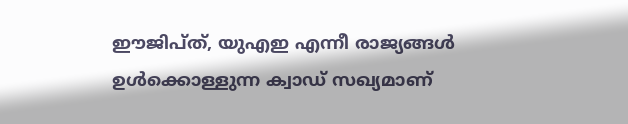ഈജിപ്ത്, യുഎഇ എന്നീ രാജ്യങ്ങള്‍ ഉള്‍ക്കൊള്ളുന്ന ക്വാഡ് സഖ്യമാണ്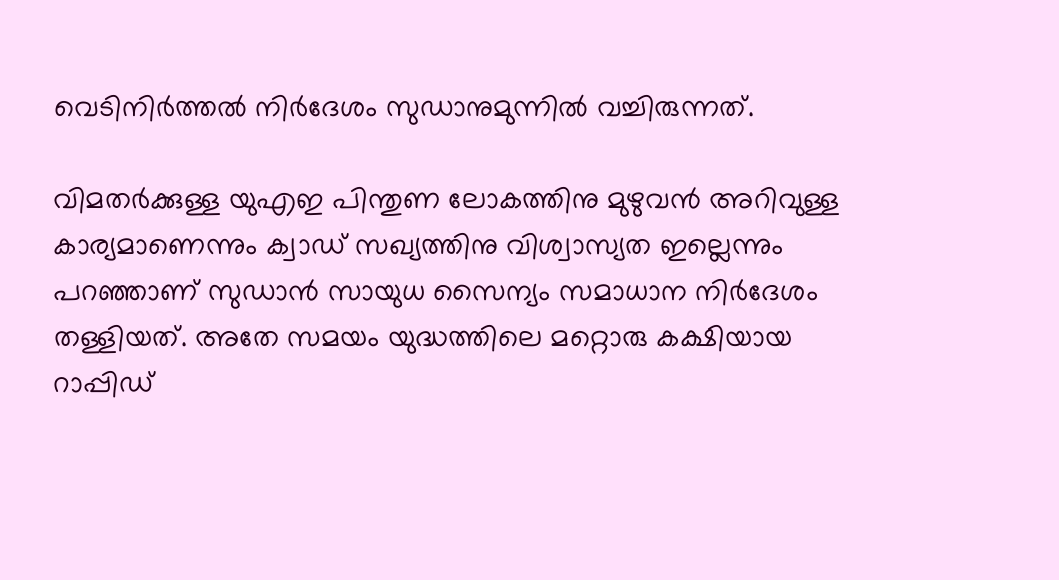വെടിനിര്‍ത്തല്‍ നിര്‍ദേശം സുഡാനുമുന്നില്‍ വച്ചിരുന്നത്.

വിമതര്‍ക്കുള്ള യുഎഇ പിന്തുണ ലോകത്തിനു മുഴുവന്‍ അറിവുള്ള കാര്യമാണെന്നും ക്വാഡ് സഖ്യത്തിനു വിശ്വാസ്യത ഇല്ലെന്നും പറഞ്ഞാണ് സുഡാന്‍ സായുധ സൈന്യം സമാധാന നിര്‍ദേശം തള്ളിയത്. അതേ സമയം യുദ്ധത്തിലെ മറ്റൊരു കക്ഷിയായ റാപ്പിഡ്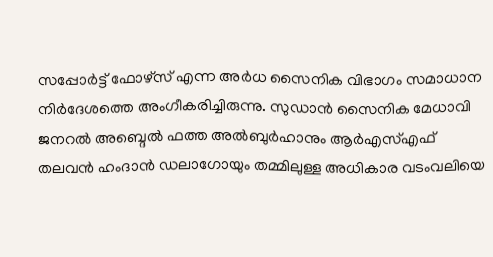സപ്പോര്‍ട്ട് ഫോഴ്‌സ് എന്ന അര്‍ധ സൈനിക വിഭാഗം സമാധാന നിര്‍ദേശത്തെ അംഗീകരിച്ചിരുന്നു. സുഡാന്‍ സൈനിക മേധാവി ജനറല്‍ അബ്ദെല്‍ ഫത്ത അല്‍ബുര്‍ഹാനും ആര്‍എസ്എഫ് തലവന്‍ ഹംദാന്‍ ഡലാഗോയും തമ്മിലുള്ള അധികാര വടംവലിയെ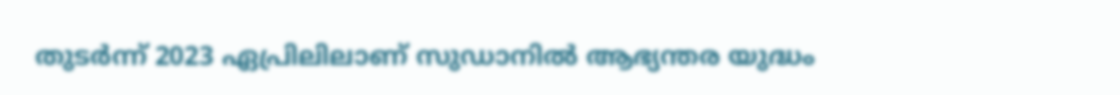തുടര്‍ന്ന് 2023 ഏപ്രിലിലാണ് സുഡാനില്‍ ആഭ്യന്തര യുദ്ധം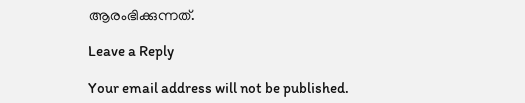ആരംഭിക്കുന്നത്.

Leave a Reply

Your email address will not be published.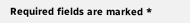Required fields are marked *